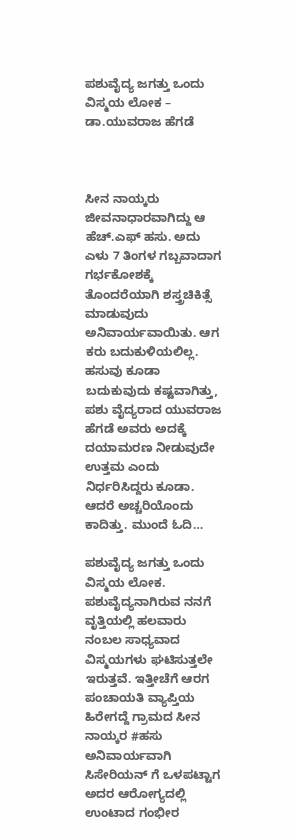ಪಶುವೈದ್ಯ ಜಗತ್ತು ಒಂದು ವಿಸ್ಮಯ ಲೋಕ – ಡಾ.ಯುವರಾಜ ಹೆಗಡೆ



ಸೀನ ನಾಯ್ಕರು ಜೀವನಾಧಾರವಾಗಿದ್ದು ಆ ಹೆಚ್.ಎಫ್ ಹಸು. ಅದು ಎಳು 7 ತಿಂಗಳ ಗಬ್ಬವಾದಾಗ ಗರ್ಭಕೋಶಕ್ಕೆ ತೊಂದರೆಯಾಗಿ ಶಸ್ತ್ರಚಿಕಿತ್ಸೆ ಮಾಡುವುದು ಅನಿವಾರ್ಯವಾಯಿತು. ಆಗ ಕರು ಬದುಕುಳಿಯಲಿಲ್ಲ. ಹಸುವು ಕೂಡಾ ಬದುಕುವುದು ಕಷ್ಟವಾಗಿತ್ತು, ಪಶು ವೈದ್ಯರಾದ ಯುವರಾಜ ಹೆಗಡೆ ಅವರು ಅದಕ್ಕೆ ದಯಾಮರಣ ನೀಡುವುದೇ ಉತ್ತಮ ಎಂದು ನಿರ್ಧರಿಸಿದ್ದರು ಕೂಡಾ. ಆದರೆ ಅಚ್ಚರಿಯೊಂದು ಕಾದಿತ್ತು. ಮುಂದೆ ಓದಿ…

ಪಶುವೈದ್ಯ ಜಗತ್ತು ಒಂದು ವಿಸ್ಮಯ ಲೋಕ. ಪಶುವೈದ್ಯನಾಗಿರುವ ನನಗೆ ವೃತ್ತಿಯಲ್ಲಿ ಹಲವಾರು ನಂಬಲ ಸಾಧ್ಯವಾದ ವಿಸ್ಮಯಗಳು ಘಟಿಸುತ್ತಲೇ ಇರುತ್ತವೆ. ಇತ್ತೀಚೆಗೆ ಆರಗ ಪಂಚಾಯತಿ ವ್ಯಾಪ್ತಿಯ ಹಿರೇಗದ್ದೆ ಗ್ರಾಮದ ಸೀನ ನಾಯ್ಕರ #ಹಸು ಅನಿವಾರ್ಯವಾಗಿ ಸಿಸೇರಿಯನ್ ಗೆ ಒಳಪಟ್ಟಾಗ ಅದರ ಆರೋಗ್ಯದಲ್ಲಿ ಉಂಟಾದ ಗಂಭೀರ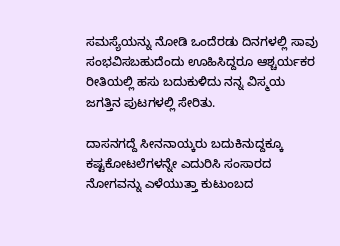ಸಮಸ್ಯೆಯನ್ನು ನೋಡಿ ಒಂದೆರಡು ದಿನಗಳಲ್ಲಿ ಸಾವು ಸಂಭವಿಸಬಹುದೆಂದು ಊಹಿಸಿದ್ದರೂ ಆಶ್ಚರ್ಯಕರ ರೀತಿಯಲ್ಲಿ ಹಸು ಬದುಕುಳಿದು ನನ್ನ ವಿಸ್ಮಯ ಜಗತ್ತಿನ ಪುಟಗಳಲ್ಲಿ ಸೇರಿತು.

ದಾಸನಗದ್ದೆ ಸೀನನಾಯ್ಕರು ಬದುಕಿನುದ್ದಕ್ಕೂ ಕಷ್ಟಕೋಟಲೆಗಳನ್ನೇ ಎದುರಿಸಿ ಸಂಸಾರದ ನೋಗವನ್ನು ಎಳೆಯುತ್ತಾ ಕುಟುಂಬದ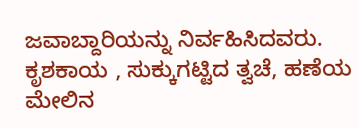ಜವಾಬ್ದಾರಿಯನ್ನು ನಿರ್ವಹಿಸಿದವರು. ಕೃಶಕಾಯ , ಸುಕ್ಕುಗಟ್ಟಿದ ತ್ವಚೆ, ಹಣೆಯ ಮೇಲಿನ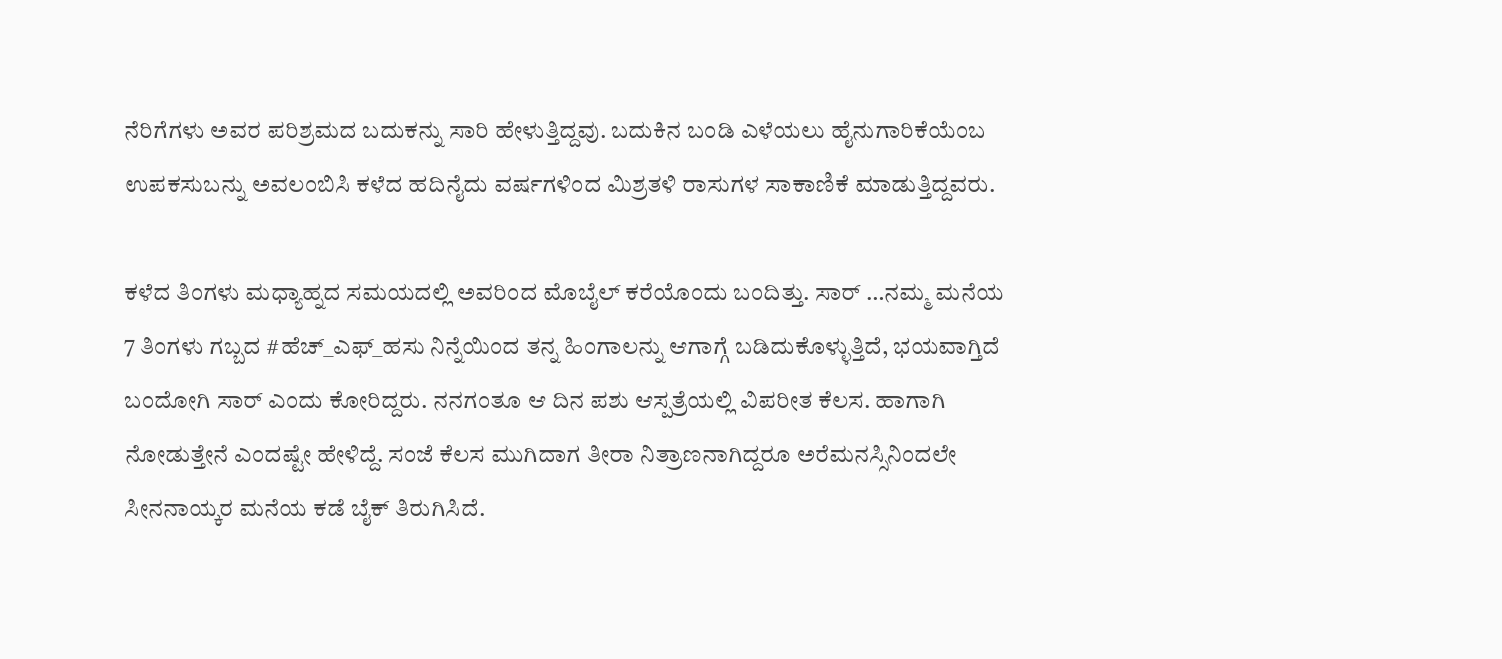ನೆರಿಗೆಗಳು ಅವರ ಪರಿಶ್ರಮದ ಬದುಕನ್ನು ಸಾರಿ ಹೇಳುತ್ತಿದ್ದವು. ಬದುಕಿನ ಬಂಡಿ ಎಳೆಯಲು ಹೈನುಗಾರಿಕೆಯೆಂಬ ಉಪಕಸುಬನ್ನು ಅವಲಂಬಿಸಿ ಕಳೆದ ಹದಿನೈದು ವರ್ಷಗಳಿಂದ ಮಿಶ್ರತಳಿ ರಾಸುಗಳ ಸಾಕಾಣಿಕೆ ಮಾಡುತ್ತಿದ್ದವರು.

ಕಳೆದ ತಿಂಗಳು ಮಧ್ಯಾಹ್ನದ ಸಮಯದಲ್ಲಿ ಅವರಿಂದ ಮೊಬೈಲ್ ಕರೆಯೊಂದು ಬಂದಿತ್ತು. ಸಾರ್ …ನಮ್ಮ ಮನೆಯ 7 ತಿಂಗಳು ಗಬ್ಬದ #ಹೆಚ್_ಎಫ್_ಹಸು ನಿನ್ನೆಯಿಂದ ತನ್ನ ಹಿಂಗಾಲನ್ನು ಆಗಾಗ್ಗೆ ಬಡಿದುಕೊಳ್ಳುತ್ತಿದೆ, ಭಯವಾಗ್ತಿದೆ ಬಂದೋಗಿ ಸಾರ್ ಎಂದು ಕೋರಿದ್ದರು. ನನಗಂತೂ ಆ ದಿನ ಪಶು ಆಸ್ಪತ್ರೆಯಲ್ಲಿ ವಿಪರೀತ ಕೆಲಸ. ಹಾಗಾಗಿ ನೋಡುತ್ತೇನೆ ಎಂದಷ್ಟೇ ಹೇಳಿದ್ದೆ. ಸಂಜೆ ಕೆಲಸ ಮುಗಿದಾಗ ತೀರಾ ನಿತ್ರಾಣನಾಗಿದ್ದರೂ ಅರೆಮನಸ್ಸಿನಿಂದಲೇ ಸೀನನಾಯ್ಕರ ಮನೆಯ ಕಡೆ ಬೈಕ್ ತಿರುಗಿಸಿದೆ.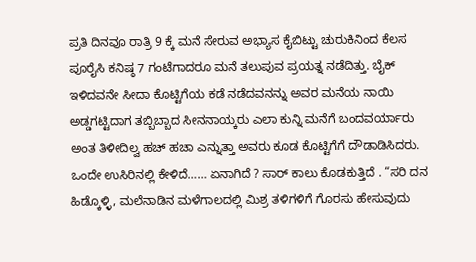ಪ್ರತಿ ದಿನವೂ ರಾತ್ರಿ 9 ಕ್ಕೆ ಮನೆ ಸೇರುವ ಅಭ್ಯಾಸ ಕೈಬಿಟ್ಟು ಚುರುಕಿನಿಂದ ಕೆಲಸ ಪೂರೈಸಿ ಕನಿಷ್ಠ 7 ಗಂಟೆಗಾದರೂ ಮನೆ ತಲುಪುವ ಪ್ರಯತ್ನ ನಡೆದಿತ್ತು. ಬೈಕ್ ಇಳಿದವನೇ ಸೀದಾ ಕೊಟ್ಟಿಗೆಯ ಕಡೆ ನಡೆದವನನ್ನು ಅವರ ಮನೆಯ ನಾಯಿ ಅಡ್ಡಗಟ್ಟಿದಾಗ ತಬ್ಬಿಬ್ಬಾದ ಸೀನನಾಯ್ಕರು ಎಲಾ ಕುನ್ನಿ ಮನೆಗೆ ಬಂದವರ್ಯಾರು ಅಂತ ತಿಳೀದಿಲ್ವ ಹಚ್ ಹಚಾ ಎನ್ನುತ್ತಾ ಅವರು ಕೂಡ ಕೊಟ್ಟಿಗೆಗೆ ದೌಡಾಡಿಸಿದರು. ಒಂದೇ ಉಸಿರಿನಲ್ಲಿ ಕೇಳಿದೆ…… ಏನಾಗಿದೆ ? ಸಾರ್ ಕಾಲು ಕೊಡಕುತ್ತಿದೆ . “ಸರಿ ದನ ಹಿಡ್ಕೊಳ್ಳಿ, ಮಲೆನಾಡಿನ ಮಳೆಗಾಲದಲ್ಲಿ ಮಿಶ್ರ ತಳಿಗಳಿಗೆ ಗೊರಸು ಹೇಸುವುದು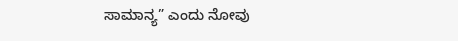ಸಾಮಾನ್ಯ” ಎಂದು ನೋವು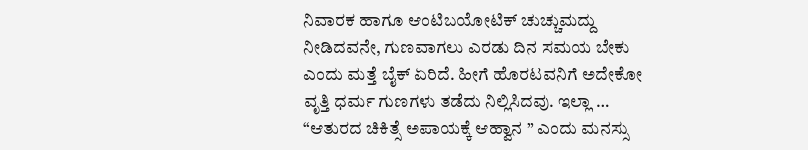ನಿವಾರಕ ಹಾಗೂ ಆಂಟಿಬಯೋಟಿಕ್ ಚುಚ್ಚುಮದ್ದು ನೀಡಿದವನೇ, ಗುಣವಾಗಲು ಎರಡು ದಿನ ಸಮಯ ಬೇಕು ಎಂದು ಮತ್ತೆ ಬೈಕ್ ಏರಿದೆ. ಹೀಗೆ ಹೊರಟವನಿಗೆ ಅದೇಕೋ ವೃತ್ತಿ ಧರ್ಮ ಗುಣಗಳು ತಡೆದು ನಿಲ್ಲಿಸಿದವು. ಇಲ್ಲಾ … “ಆತುರದ ಚಿಕಿತ್ಸೆ ಅಪಾಯಕ್ಕೆ ಆಹ್ವಾನ ” ಎಂದು ಮನಸ್ಸು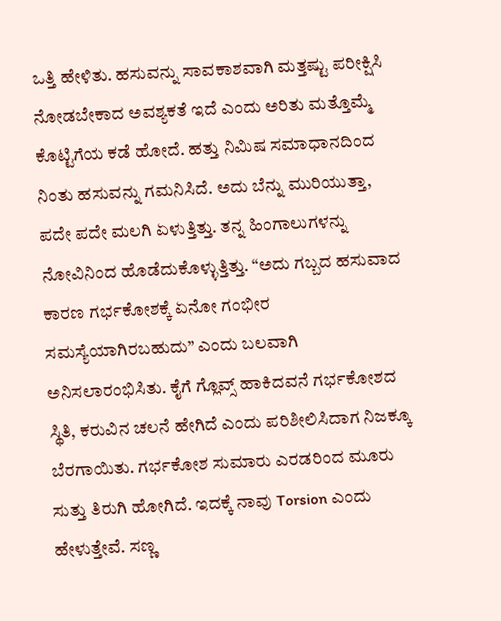ಒತ್ತಿ ಹೇಳಿತು. ಹಸುವನ್ನು ಸಾವಕಾಶವಾಗಿ ಮತ್ತಷ್ಟು ಪರೀಕ್ಷಿಸಿ ನೋಡಬೇಕಾದ ಅವಶ್ಯಕತೆ ಇದೆ ಎಂದು ಅರಿತು ಮತ್ತೊಮ್ಮೆ ಕೊಟ್ಟಿಗೆಯ ಕಡೆ ಹೋದೆ. ಹತ್ತು ನಿಮಿಷ ಸಮಾಧಾನದಿಂದ ನಿಂತು ಹಸುವನ್ನು ಗಮನಿಸಿದೆ. ಅದು ಬೆನ್ನು ಮುರಿಯುತ್ತಾ, ಪದೇ ಪದೇ ಮಲಗಿ ಏಳುತ್ತಿತ್ತು. ತನ್ನ ಹಿಂಗಾಲುಗಳನ್ನು ನೋವಿನಿಂದ ಹೊಡೆದುಕೊಳ್ಳುತ್ತಿತ್ತು. “ಅದು ಗಬ್ಬದ ಹಸುವಾದ ಕಾರಣ ಗರ್ಭಕೋಶಕ್ಕೆ ಏನೋ ಗಂಭೀರ ಸಮಸ್ಯೆಯಾಗಿರಬಹುದು” ಎಂದು ಬಲವಾಗಿ ಅನಿಸಲಾರಂಭಿಸಿತು. ಕೈಗೆ ಗ್ಲೊವ್ಸ್ ಹಾಕಿದವನೆ ಗರ್ಭಕೋಶದ ಸ್ಥಿತಿ, ಕರುವಿನ ಚಲನೆ ಹೇಗಿದೆ ಎಂದು ಪರಿಶೀಲಿಸಿದಾಗ ನಿಜಕ್ಕೂ ಬೆರಗಾಯಿತು. ಗರ್ಭಕೋಶ ಸುಮಾರು ಎರಡರಿಂದ ಮೂರು ಸುತ್ತು ತಿರುಗಿ ಹೋಗಿದೆ. ಇದಕ್ಕೆ ನಾವು Torsion ಎಂದು ಹೇಳುತ್ತೇವೆ. ಸಣ್ಣ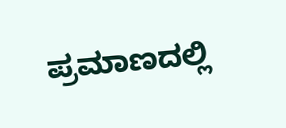ಪ್ರಮಾಣದಲ್ಲಿ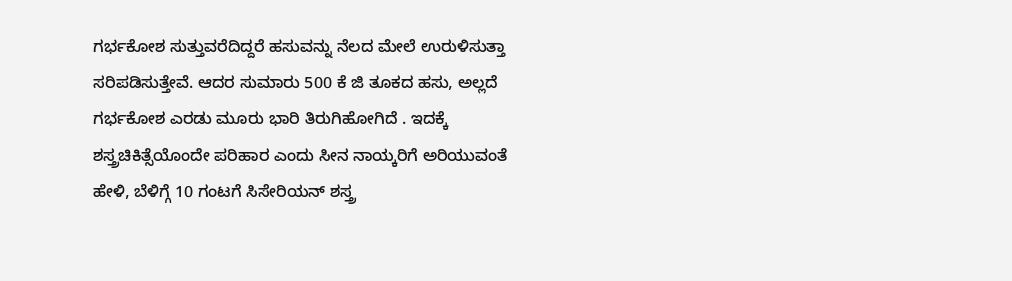ಗರ್ಭಕೋಶ ಸುತ್ತುವರೆದಿದ್ದರೆ ಹಸುವನ್ನು ನೆಲದ ಮೇಲೆ ಉರುಳಿಸುತ್ತಾ ಸರಿಪಡಿಸುತ್ತೇವೆ. ಆದರ ಸುಮಾರು 500 ಕೆ ಜಿ ತೂಕದ ಹಸು, ಅಲ್ಲದೆ ಗರ್ಭಕೋಶ ಎರಡು ಮೂರು ಭಾರಿ ತಿರುಗಿಹೋಗಿದೆ . ಇದಕ್ಕೆ ಶಸ್ತ್ರಚಿಕಿತ್ಸೆಯೊಂದೇ ಪರಿಹಾರ ಎಂದು ಸೀನ ನಾಯ್ಕರಿಗೆ ಅರಿಯುವಂತೆ ಹೇಳಿ, ಬೆಳಿಗ್ಗೆ 10 ಗಂಟಗೆ ಸಿಸೇರಿಯನ್ ಶಸ್ತ್ರ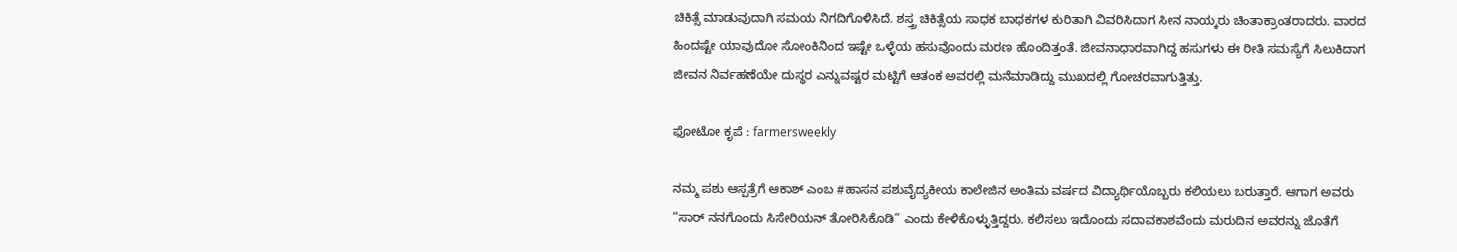ಚಿಕಿತ್ಸೆ ಮಾಡುವುದಾಗಿ ಸಮಯ ನಿಗದಿಗೊಳಿಸಿದೆ. ಶಸ್ತ್ರ ಚಿಕಿತ್ಸೆಯ ಸಾಧಕ ಬಾಧಕಗಳ ಕುರಿತಾಗಿ ವಿವರಿಸಿದಾಗ ಸೀನ ನಾಯ್ಕರು ಚಿಂತಾಕ್ರಾಂತರಾದರು. ವಾರದ ಹಿಂದಷ್ಟೇ ಯಾವುದೋ ಸೋಂಕಿನಿಂದ ಇಷ್ಟೇ ಒಳ್ಳೆಯ ಹಸುವೊಂದು ಮರಣ ಹೊಂದಿತ್ತಂತೆ. ಜೀವನಾಧಾರವಾಗಿದ್ದ ಹಸುಗಳು ಈ ರೀತಿ ಸಮಸ್ಯೆಗೆ ಸಿಲುಕಿದಾಗ ಜೀವನ ನಿರ್ವಹಣೆಯೇ ದುಸ್ಥರ ಎನ್ನುವಷ್ಟರ ಮಟ್ಟಿಗೆ ಆತಂಕ ಅವರಲ್ಲಿ ಮನೆಮಾಡಿದ್ದು ಮುಖದಲ್ಲಿ ಗೋಚರವಾಗುತ್ತಿತ್ತು.

ಫೋಟೋ ಕೃಪೆ : farmersweekly

ನಮ್ಮ ಪಶು ಆಸ್ಪತ್ರೆಗೆ ಆಕಾಶ್ ಎಂಬ #ಹಾಸನ ಪಶುವೈದ್ಯಕೀಯ ಕಾಲೇಜಿನ ಅಂತಿಮ ವರ್ಷದ ವಿದ್ಯಾರ್ಥಿಯೊಬ್ಬರು ಕಲಿಯಲು ಬರುತ್ತಾರೆ. ಆಗಾಗ ಅವರು “ಸಾರ್ ನನಗೊಂದು ಸಿಸೇರಿಯನ್ ತೋರಿಸಿಕೊಡಿ” ಎಂದು ಕೇಳಿಕೊಳ್ಳುತ್ತಿದ್ದರು. ಕಲಿಸಲು ಇದೊಂದು ಸದಾವಕಾಶವೆಂದು ಮರುದಿನ ಅವರನ್ನು ಜೊತೆಗೆ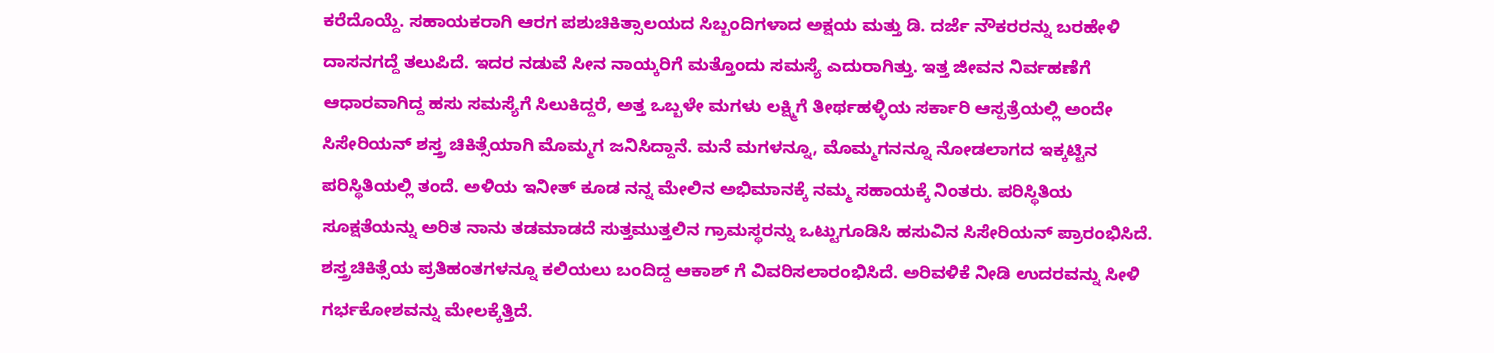ಕರೆದೊಯ್ದೆ. ಸಹಾಯಕರಾಗಿ ಆರಗ ಪಶುಚಿಕಿತ್ಸಾಲಯದ ಸಿಬ್ಬಂದಿಗಳಾದ ಅಕ್ಷಯ ಮತ್ತು ಡಿ. ದರ್ಜೆ ನೌಕರರನ್ನು ಬರಹೇಳಿ ದಾಸನಗದ್ದೆ ತಲುಪಿದೆ. ಇದರ ನಡುವೆ ಸೀನ ನಾಯ್ಕರಿಗೆ ಮತ್ತೊಂದು ಸಮಸ್ಯೆ ಎದುರಾಗಿತ್ತು. ಇತ್ತ ಜೀವನ ನಿರ್ವಹಣೆಗೆ ಆಧಾರವಾಗಿದ್ದ ಹಸು ಸಮಸ್ಯೆಗೆ ಸಿಲುಕಿದ್ದರೆ, ಅತ್ತ ಒಬ್ಬಳೇ ಮಗಳು ಲಕ್ಷ್ಮಿಗೆ ತೀರ್ಥಹಳ್ಳಿಯ ಸರ್ಕಾರಿ ಆಸ್ಪತ್ರೆಯಲ್ಲಿ ಅಂದೇ ಸಿಸೇರಿಯನ್ ಶಸ್ತ್ರ ಚಿಕಿತ್ಸೆಯಾಗಿ ಮೊಮ್ಮಗ ಜನಿಸಿದ್ದಾನೆ. ಮನೆ ಮಗಳನ್ನೂ, ಮೊಮ್ಮಗನನ್ನೂ ನೋಡಲಾಗದ ಇಕ್ಕಟ್ಟಿನ ಪರಿಸ್ಥಿತಿಯಲ್ಲಿ ತಂದೆ. ಅಳಿಯ ಇನೀತ್ ಕೂಡ ನನ್ನ ಮೇಲಿನ ಅಭಿಮಾನಕ್ಕೆ ನಮ್ಮ ಸಹಾಯಕ್ಕೆ ನಿಂತರು. ಪರಿಸ್ಥಿತಿಯ ಸೂಕ್ಷತೆಯನ್ನು ಅರಿತ ನಾನು ತಡಮಾಡದೆ ಸುತ್ತಮುತ್ತಲಿನ ಗ್ರಾಮಸ್ಥರನ್ನು ಒಟ್ಟುಗೂಡಿಸಿ ಹಸುವಿನ ಸಿಸೇರಿಯನ್ ಪ್ರಾರಂಭಿಸಿದೆ. ಶಸ್ತ್ರಚಿಕಿತ್ಸೆಯ ಪ್ರತಿಹಂತಗಳನ್ನೂ ಕಲಿಯಲು ಬಂದಿದ್ದ ಆಕಾಶ್ ಗೆ ವಿವರಿಸಲಾರಂಭಿಸಿದೆ. ಅರಿವಳಿಕೆ ನೀಡಿ ಉದರವನ್ನು ಸೀಳಿ ಗರ್ಭಕೋಶವನ್ನು ಮೇಲಕ್ಕೆತ್ತಿದೆ.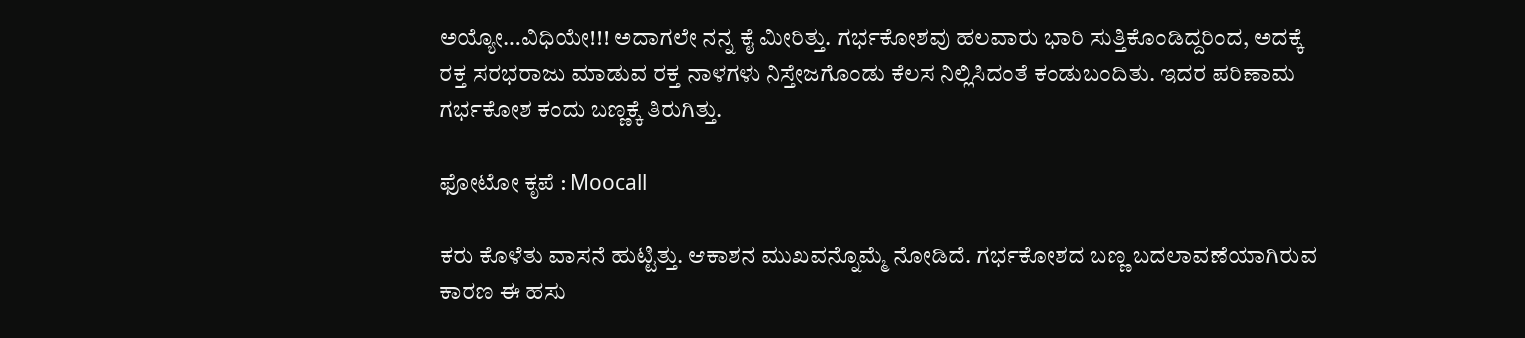ಅಯ್ಯೋ…ವಿಧಿಯೇ!!! ಅದಾಗಲೇ ನನ್ನ ಕೈ ಮೀರಿತ್ತು. ಗರ್ಭಕೋಶವು ಹಲವಾರು ಭಾರಿ ಸುತ್ತಿಕೊಂಡಿದ್ದರಿಂದ, ಅದಕ್ಕೆ ರಕ್ತ ಸರಭರಾಜು ಮಾಡುವ ರಕ್ತ ನಾಳಗಳು ನಿಸ್ತೇಜಗೊಂಡು ಕೆಲಸ ನಿಲ್ಲಿಸಿದಂತೆ ಕಂಡುಬಂದಿತು. ಇದರ ಪರಿಣಾಮ ಗರ್ಭಕೋಶ ಕಂದು ಬಣ್ಣಕ್ಕೆ ತಿರುಗಿತ್ತು.

ಫೋಟೋ ಕೃಪೆ : Moocall

ಕರು ಕೊಳೆತು ವಾಸನೆ ಹುಟ್ಟಿತ್ತು. ಆಕಾಶನ ಮುಖವನ್ನೊಮ್ಮೆ ನೋಡಿದೆ. ಗರ್ಭಕೋಶದ ಬಣ್ಣ ಬದಲಾವಣೆಯಾಗಿರುವ ಕಾರಣ ಈ ಹಸು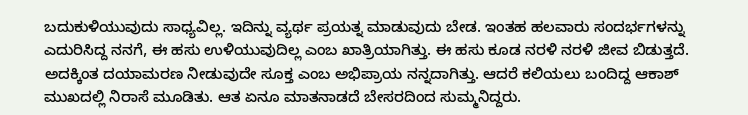ಬದುಕುಳಿಯುವುದು ಸಾಧ್ಯವಿಲ್ಲ. ಇದಿನ್ನು ವ್ಯರ್ಥ ಪ್ರಯತ್ನ ಮಾಡುವುದು ಬೇಡ. ಇಂತಹ ಹಲವಾರು ಸಂದರ್ಭಗಳನ್ನು ಎದುರಿಸಿದ್ದ ನನಗೆ, ಈ ಹಸು ಉಳಿಯುವುದಿಲ್ಲ ಎಂಬ ಖಾತ್ರಿಯಾಗಿತ್ತು. ಈ ಹಸು ಕೂಡ ನರಳಿ ನರಳಿ ಜೀವ ಬಿಡುತ್ತದೆ. ಅದಕ್ಕಿಂತ ದಯಾಮರಣ ನೀಡುವುದೇ ಸೂಕ್ತ ಎಂಬ ಅಭಿಪ್ರಾಯ ನನ್ನದಾಗಿತ್ತು. ಆದರೆ ಕಲಿಯಲು ಬಂದಿದ್ದ ಆಕಾಶ್ ಮುಖದಲ್ಲಿ ನಿರಾಸೆ ಮೂಡಿತು. ಆತ ಏನೂ ಮಾತನಾಡದೆ ಬೇಸರದಿಂದ ಸುಮ್ಮನಿದ್ದರು.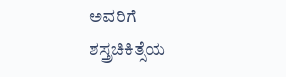ಅವರಿಗೆ ಶಸ್ತ್ರಚಿಕಿತ್ಸೆಯ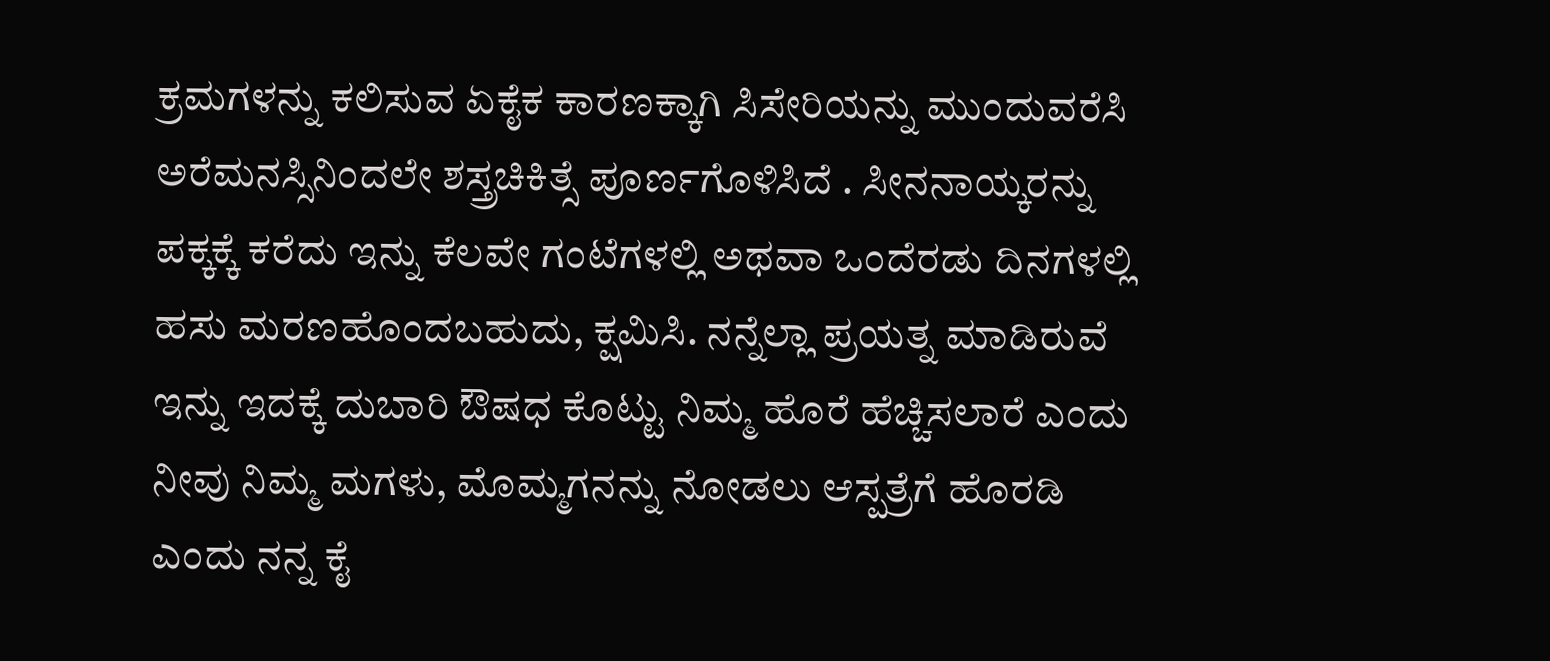ಕ್ರಮಗಳನ್ನು ಕಲಿಸುವ ಏಕೈಕ ಕಾರಣಕ್ಕಾಗಿ ಸಿಸೇರಿಯನ್ನು ಮುಂದುವರೆಸಿ ಅರೆಮನಸ್ಸಿನಿಂದಲೇ ಶಸ್ತ್ರಚಿಕಿತ್ಸೆ ಪೂರ್ಣಗೊಳಿಸಿದೆ . ಸೀನನಾಯ್ಕರನ್ನು ಪಕ್ಕಕ್ಕೆ ಕರೆದು ಇನ್ನು ಕೆಲವೇ ಗಂಟೆಗಳಲ್ಲಿ ಅಥವಾ ಒಂದೆರಡು ದಿನಗಳಲ್ಲಿ ಹಸು ಮರಣಹೊಂದಬಹುದು, ಕ್ಷಮಿಸಿ. ನನ್ನೆಲ್ಲಾ ಪ್ರಯತ್ನ ಮಾಡಿರುವೆ ಇನ್ನು ಇದಕ್ಕೆ ದುಬಾರಿ ಔಷಧ ಕೊಟ್ಟು ನಿಮ್ಮ ಹೊರೆ ಹೆಚ್ಚಿಸಲಾರೆ ಎಂದು ನೀವು ನಿಮ್ಮ ಮಗಳು, ಮೊಮ್ಮಗನನ್ನು ನೋಡಲು ಆಸ್ಪತ್ರೆಗೆ ಹೊರಡಿ ಎಂದು ನನ್ನ ಕೈ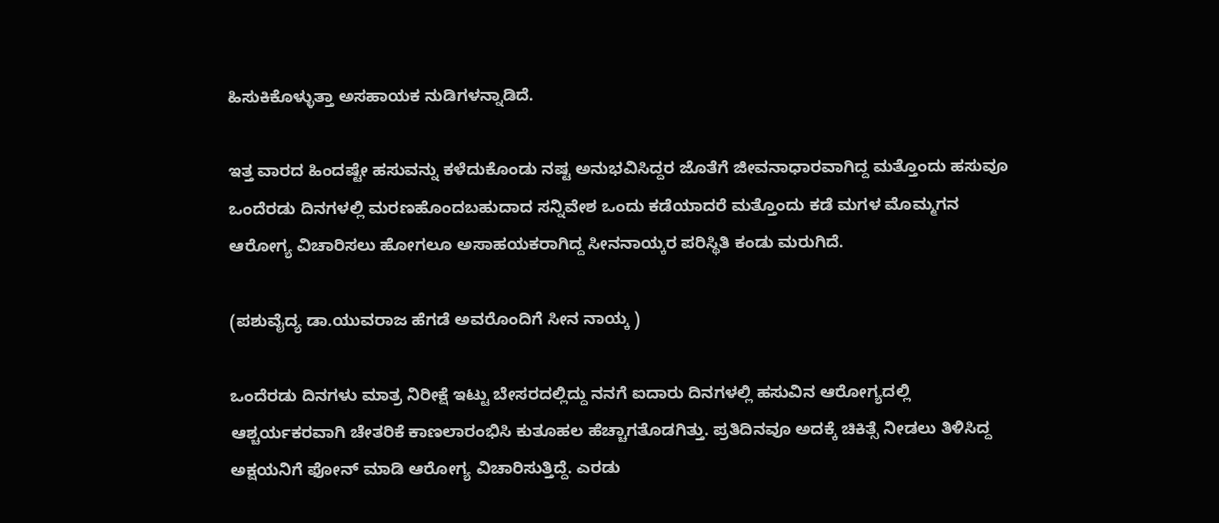ಹಿಸುಕಿಕೊಳ್ಳುತ್ತಾ ಅಸಹಾಯಕ ನುಡಿಗಳನ್ನಾಡಿದೆ.

ಇತ್ತ ವಾರದ ಹಿಂದಷ್ಟೇ ಹಸುವನ್ನು ಕಳೆದುಕೊಂಡು ನಷ್ಟ ಅನುಭವಿಸಿದ್ದರ ಜೊತೆಗೆ ಜೀವನಾಧಾರವಾಗಿದ್ದ ಮತ್ತೊಂದು ಹಸುವೂ ಒಂದೆರಡು ದಿನಗಳಲ್ಲಿ ಮರಣಹೊಂದಬಹುದಾದ ಸನ್ನಿವೇಶ ಒಂದು ಕಡೆಯಾದರೆ ಮತ್ತೊಂದು ಕಡೆ ಮಗಳ ಮೊಮ್ಮಗನ ಆರೋಗ್ಯ ವಿಚಾರಿಸಲು ಹೋಗಲೂ ಅಸಾಹಯಕರಾಗಿದ್ದ ಸೀನನಾಯ್ಕರ ಪರಿಸ್ಥಿತಿ ಕಂಡು ಮರುಗಿದೆ.

(ಪಶುವೈದ್ಯ ಡಾ.ಯುವರಾಜ ಹೆಗಡೆ ಅವರೊಂದಿಗೆ ಸೀನ ನಾಯ್ಕ )

ಒಂದೆರಡು ದಿನಗಳು ಮಾತ್ರ ನಿರೀಕ್ಷೆ ಇಟ್ಟು ಬೇಸರದಲ್ಲಿದ್ದು ನನಗೆ ಐದಾರು ದಿನಗಳಲ್ಲಿ ಹಸುವಿನ ಆರೋಗ್ಯದಲ್ಲಿ ಆಶ್ಚರ್ಯಕರವಾಗಿ ಚೇತರಿಕೆ ಕಾಣಲಾರಂಭಿಸಿ ಕುತೂಹಲ ಹೆಚ್ಚಾಗತೊಡಗಿತ್ತು. ಪ್ರತಿದಿನವೂ ಅದಕ್ಕೆ ಚಿಕಿತ್ಸೆ ನೀಡಲು ತಿಳಿಸಿದ್ದ ಅಕ್ಷಯನಿಗೆ ಫೋನ್ ಮಾಡಿ ಆರೋಗ್ಯ ವಿಚಾರಿಸುತ್ತಿದ್ದೆ. ಎರಡು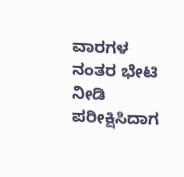ವಾರಗಳ ನಂತರ ಭೇಟಿ ನೀಡಿ ಪರೀಕ್ಷಿಸಿದಾಗ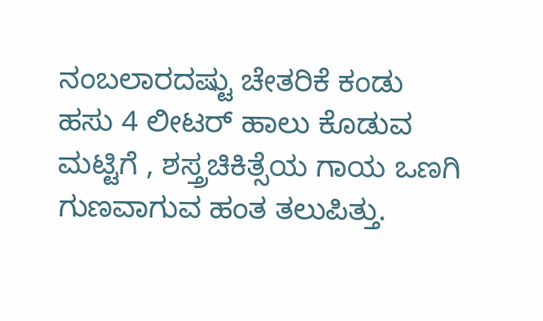ನಂಬಲಾರದಷ್ಟು ಚೇತರಿಕೆ ಕಂಡು ಹಸು 4 ಲೀಟರ್ ಹಾಲು ಕೊಡುವ ಮಟ್ಟಿಗೆ , ಶಸ್ತ್ರಚಿಕಿತ್ಸೆಯ ಗಾಯ ಒಣಗಿ ಗುಣವಾಗುವ ಹಂತ ತಲುಪಿತ್ತು.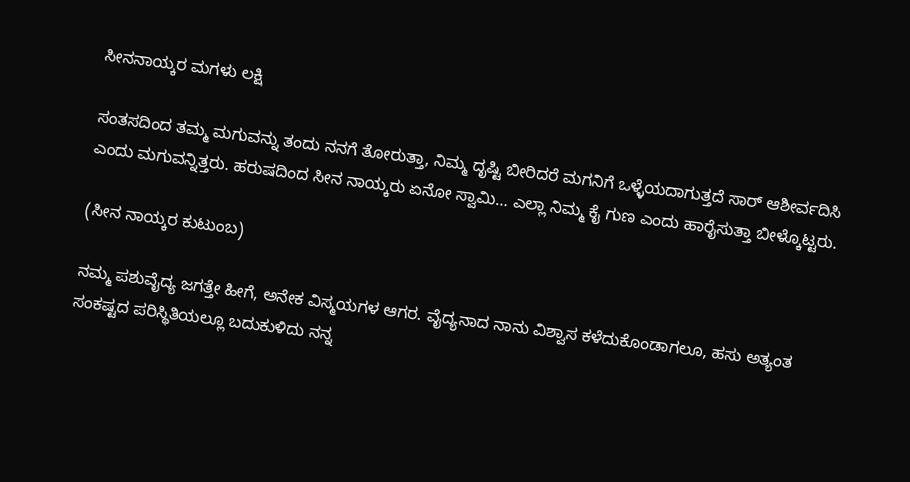ಸೀನನಾಯ್ಕರ ಮಗಳು ಲಕ್ಷಿ

ಸಂತಸದಿಂದ ತಮ್ಮ ಮಗುವನ್ನು ತಂದು ನನಗೆ ತೋರುತ್ತಾ, ನಿಮ್ಮ ದೃಷ್ಟಿ ಬೀರಿದರೆ ಮಗನಿಗೆ ಒಳ್ಳೆಯದಾಗುತ್ತದೆ ಸಾರ್ ಆಶೀರ್ವದಿಸಿ ಎಂದು ಮಗುವನ್ನಿತ್ತರು. ಹರುಷದಿಂದ ಸೀನ ನಾಯ್ಕರು ಏನೋ ಸ್ವಾಮಿ… ಎಲ್ಲಾ ನಿಮ್ಮ ಕೈ ಗುಣ ಎಂದು ಹಾರೈಸುತ್ತಾ ಬೀಳ್ಕೊಟ್ಟರು.

(ಸೀನ ನಾಯ್ಕರ ಕುಟುಂಬ)

ನಮ್ಮ ಪಶುವೈದ್ಯ ಜಗತ್ತೇ ಹೀಗೆ, ಅನೇಕ ವಿಸ್ಮಯಗಳ ಆಗರ. ವೈದ್ಯನಾದ ನಾನು ವಿಶ್ವಾಸ ಕಳೆದುಕೊಂಡಾಗಲೂ, ಹಸು ಅತ್ಯಂತ ಸಂಕಷ್ಟದ ಪರಿಸ್ಥಿತಿಯಲ್ಲೂ ಬದುಕುಳಿದು ನನ್ನ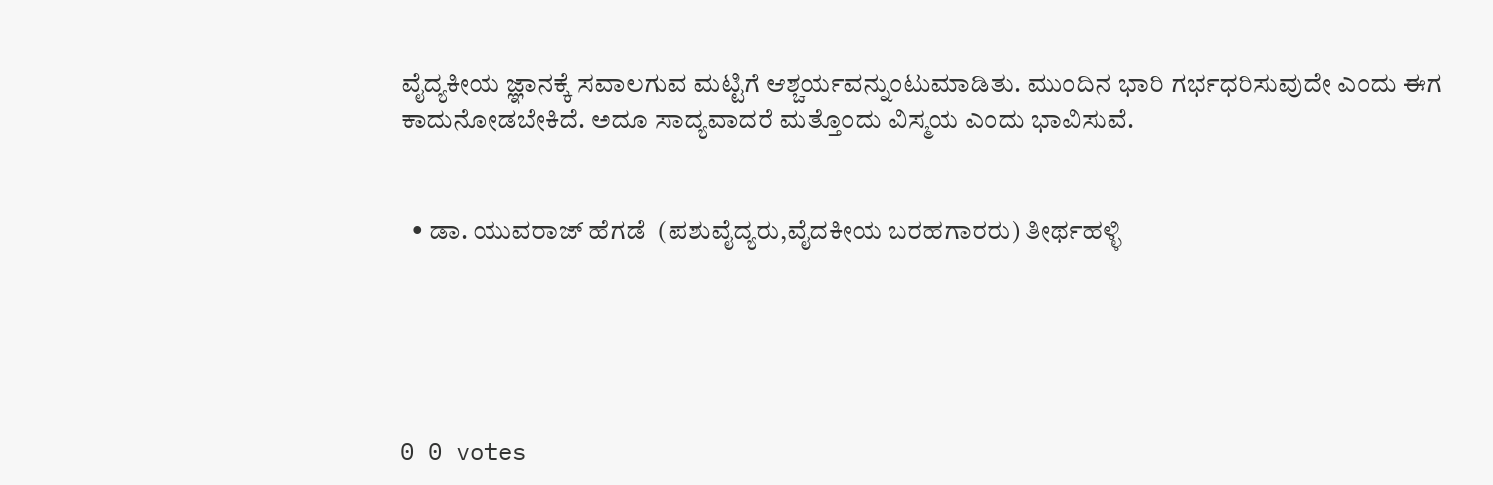ವೈದ್ಯಕೀಯ ಜ್ಞಾನಕ್ಕೆ ಸವಾಲಗುವ ಮಟ್ಟಿಗೆ ಆಶ್ಚರ್ಯವನ್ನುಂಟುಮಾಡಿತು. ಮುಂದಿನ ಭಾರಿ ಗರ್ಭಧರಿಸುವುದೇ ಎಂದು ಈಗ ಕಾದುನೋಡಬೇಕಿದೆ. ಅದೂ ಸಾದ್ಯವಾದರೆ ಮತ್ತೊಂದು ವಿಸ್ಮಯ ಎಂದು ಭಾವಿಸುವೆ.


  • ಡಾ. ಯುವರಾಜ್ ಹೆಗಡೆ  (ಪಶುವೈದ್ಯರು,ವೈದಕೀಯ ಬರಹಗಾರರು) ತೀರ್ಥಹಳ್ಳಿ





0 0 votes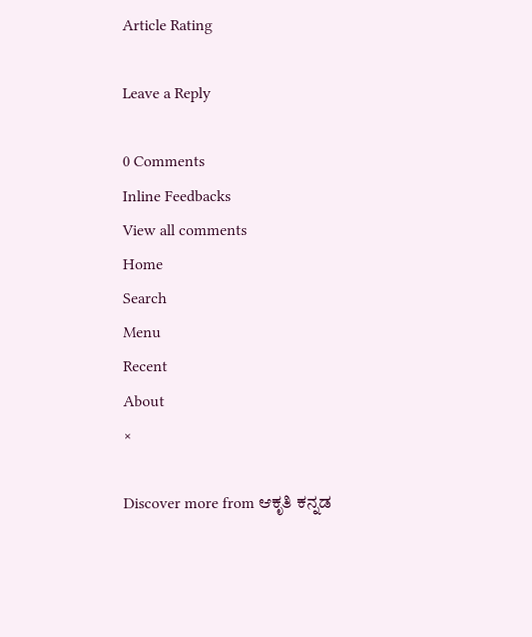Article Rating

Leave a Reply

0 Comments
Inline Feedbacks
View all comments
Home
Search
Menu
Recent
About
×

Discover more from ಆಕೃತಿ ಕನ್ನಡ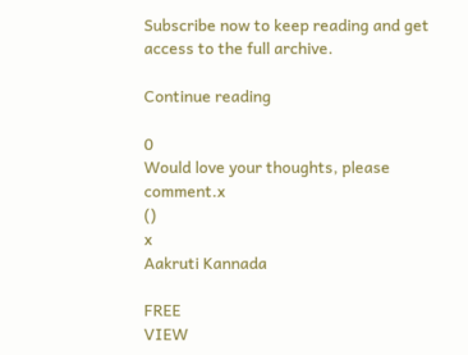Subscribe now to keep reading and get access to the full archive.

Continue reading

0
Would love your thoughts, please comment.x
()
x
Aakruti Kannada

FREE
VIEW